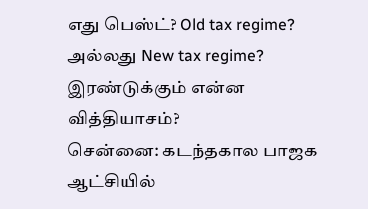எது பெஸ்ட்? Old tax regime? அல்லது New tax regime? இரண்டுக்கும் என்ன வித்தியாசம்?
சென்னை: கடந்தகால பாஜக ஆட்சியில்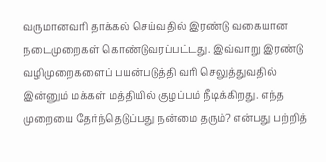வருமானவரி தாக்கல் செய்வதில் இரண்டு வகையான நடைமுறைகள் கொண்டுவரப்பட்டது. இவ்வாறு இரண்டு வழிமுறைகளைப் பயன்படுத்தி வரி செலுத்துவதில் இன்னும் மக்கள் மத்தியில் குழப்பம் நீடிக்கிறது. எந்த முறையை தேர்ந்தெடுப்பது நன்மை தரும்? என்பது பற்றித்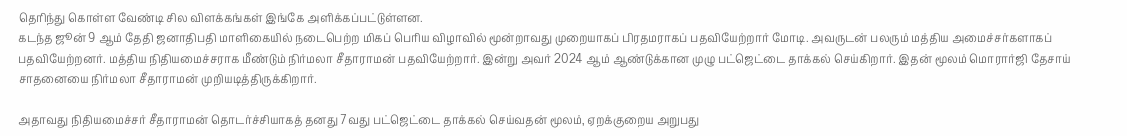தெரிந்து கொள்ள வேண்டி சில விளக்கங்கள் இங்கே அளிக்கப்பட்டுள்ளன.
கடந்த ஜூன் 9 ஆம் தேதி ஜனாதிபதி மாளிகையில் நடைபெற்ற மிகப் பெரிய விழாவில் மூன்றாவது முறையாகப் பிரதமராகப் பதவியேற்றார் மோடி. அவருடன் பலரும் மத்திய அமைச்சர்களாகப் பதவியேற்றனர். மத்திய நிதியமைச்சராக மீண்டும் நிர்மலா சீதாராமன் பதவியேற்றார். இன்று அவர் 2024 ஆம் ஆண்டுக்கான முழு பட்ஜெட்டை தாக்கல் செய்கிறார். இதன் மூலம் மொரார்ஜி தேசாய் சாதனையை நிர்மலா சீதாராமன் முறியடித்திருக்கிறார்.

அதாவது நிதியமைச்சர் சீதாராமன் தொடர்ச்சியாகத் தனது 7வது பட்ஜெட்டை தாக்கல் செய்வதன் மூலம், ஏறக்குறைய அறுபது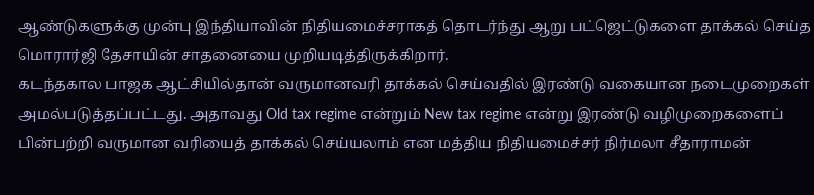ஆண்டுகளுக்கு முன்பு இந்தியாவின் நிதியமைச்சராகத் தொடர்ந்து ஆறு பட்ஜெட்டுகளை தாக்கல் செய்த மொரார்ஜி தேசாயின் சாதனையை முறியடித்திருக்கிறார்.
கடந்தகால பாஜக ஆட்சியில்தான் வருமானவரி தாக்கல் செய்வதில் இரண்டு வகையான நடைமுறைகள் அமல்படுத்தப்பட்டது. அதாவது Old tax regime என்றும் New tax regime என்று இரண்டு வழிமுறைகளைப் பின்பற்றி வருமான வரியைத் தாக்கல் செய்யலாம் என மத்திய நிதியமைச்சர் நிர்மலா சீதாராமன்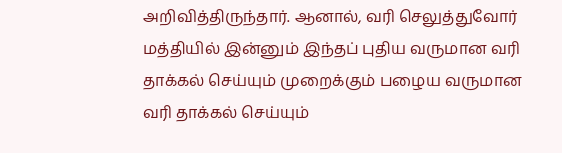அறிவித்திருந்தார். ஆனால், வரி செலுத்துவோர் மத்தியில் இன்னும் இந்தப் புதிய வருமான வரி தாக்கல் செய்யும் முறைக்கும் பழைய வருமான வரி தாக்கல் செய்யும்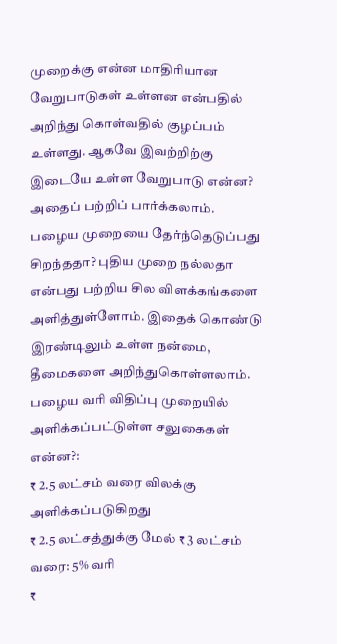முறைக்கு என்ன மாதிரியான வேறுபாடுகள் உள்ளன என்பதில் அறிந்து கொள்வதில் குழப்பம் உள்ளது. ஆகவே இவற்றிற்கு இடையே உள்ள வேறுபாடு என்ன? அதைப் பற்றிப் பார்க்கலாம்.
பழைய முறையை தேர்ந்தெடுப்பது சிறந்ததா? புதிய முறை நல்லதா என்பது பற்றிய சில விளக்கங்களை அளித்துள்ளோம். இதைக் கொண்டு இரண்டிலும் உள்ள நன்மை, தீமைகளை அறிந்துகொள்ளலாம்.
பழைய வரி விதிப்பு முறையில் அளிக்கப்பட்டுள்ள சலுகைகள் என்ன?:
₹ 2.5 லட்சம் வரை விலக்கு அளிக்கப்படுகிறது
₹ 2.5 லட்சத்துக்கு மேல் ₹ 3 லட்சம் வரை: 5% வரி
₹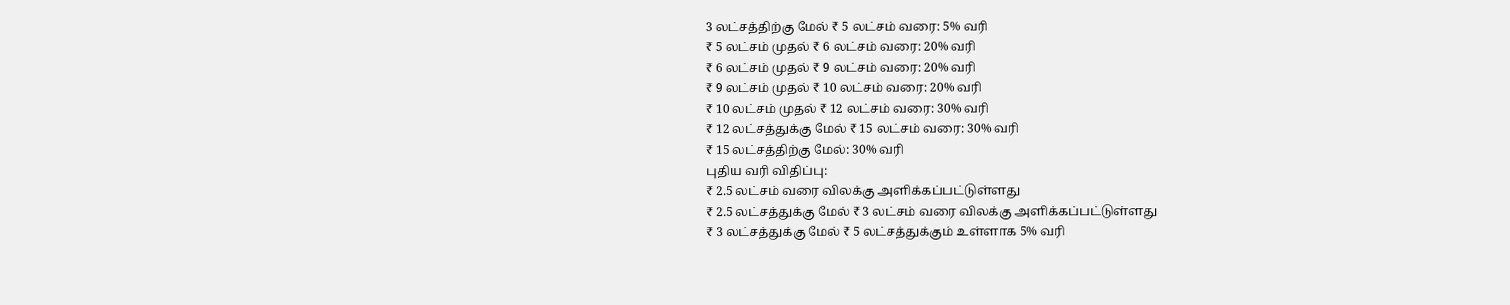3 லட்சத்திற்கு மேல் ₹ 5 லட்சம் வரை: 5% வரி
₹ 5 லட்சம் முதல் ₹ 6 லட்சம் வரை: 20% வரி
₹ 6 லட்சம் முதல் ₹ 9 லட்சம் வரை: 20% வரி
₹ 9 லட்சம் முதல் ₹ 10 லட்சம் வரை: 20% வரி
₹ 10 லட்சம் முதல் ₹ 12 லட்சம் வரை: 30% வரி
₹ 12 லட்சத்துக்கு மேல் ₹ 15 லட்சம் வரை: 30% வரி
₹ 15 லட்சத்திற்கு மேல்: 30% வரி
புதிய வரி விதிப்பு:
₹ 2.5 லட்சம் வரை விலக்கு அளிக்கப்பட்டுள்ளது
₹ 2.5 லட்சத்துக்கு மேல் ₹ 3 லட்சம் வரை விலக்கு அளிக்கப்பட்டுள்ளது
₹ 3 லட்சத்துக்கு மேல் ₹ 5 லட்சத்துக்கும் உள்ளாக 5% வரி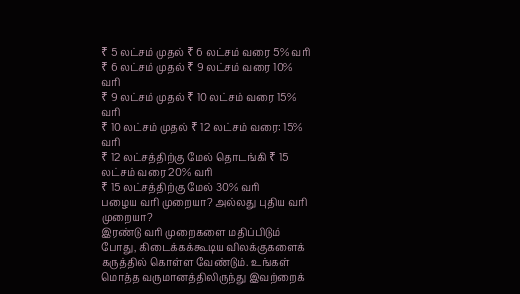₹ 5 லட்சம் முதல் ₹ 6 லட்சம் வரை 5% வரி
₹ 6 லட்சம் முதல் ₹ 9 லட்சம் வரை 10% வரி
₹ 9 லட்சம் முதல் ₹ 10 லட்சம் வரை 15% வரி
₹ 10 லட்சம் முதல் ₹ 12 லட்சம் வரை: 15% வரி
₹ 12 லட்சத்திற்கு மேல் தொடங்கி ₹ 15 லட்சம் வரை 20% வரி
₹ 15 லட்சத்திற்கு மேல் 30% வரி
பழைய வரி முறையா? அல்லது புதிய வரி முறையா?
இரண்டு வரி முறைகளை மதிப்பிடும் போது, கிடைக்கக்கூடிய விலக்குகளைக் கருத்தில் கொள்ள வேண்டும். உங்கள் மொத்த வருமானத்திலிருந்து இவற்றைக்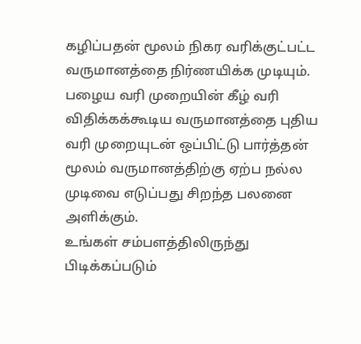கழிப்பதன் மூலம் நிகர வரிக்குட்பட்ட வருமானத்தை நிர்ணயிக்க முடியும். பழைய வரி முறையின் கீழ் வரி விதிக்கக்கூடிய வருமானத்தை புதிய வரி முறையுடன் ஒப்பிட்டு பார்த்தன் மூலம் வருமானத்திற்கு ஏற்ப நல்ல முடிவை எடுப்பது சிறந்த பலனை அளிக்கும்.
உங்கள் சம்பளத்திலிருந்து பிடிக்கப்படும்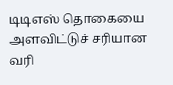டிடிஎஸ் தொகையை அளவிட்டுச் சரியான வரி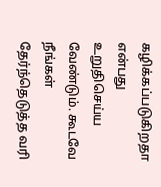கழிக்கப்படுகிறதா என்பது உறுதிசெய்ய வேண்டும். கூடவே நீங்கள் தேர்ந்தெடுத்த வரி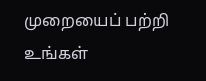முறையைப் பற்றி உங்கள்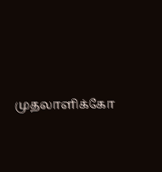முதலாளிக்கோ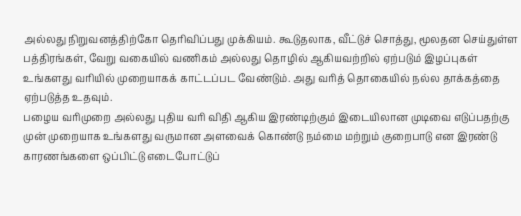அல்லது நிறுவனத்திற்கோ தெரிவிப்பது முக்கியம். கூடுதலாக, வீட்டுச் சொத்து, மூலதன செய்துள்ள பத்திரங்கள், வேறு வகையில் வணிகம் அல்லது தொழில் ஆகியவற்றில் ஏற்படும் இழப்புகள் உங்களது வரியில் முறையாகக் காட்டப்பட வேண்டும். அது வரித் தொகையில் நல்ல தாக்கத்தை ஏற்படுத்த உதவும்.
பழைய வரிமுறை அல்லது புதிய வரி விதி ஆகிய இரண்டிற்கும் இடையிலான முடிவை எடுப்பதற்கு முன் முறையாக உங்களது வருமான அளவைக் கொண்டு நம்மை மற்றும் குறைபாடு என இரண்டு காரணங்களை ஒப்பிட்டு எடைபோட்டுப்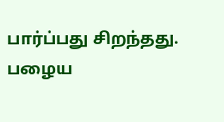பார்ப்பது சிறந்தது. பழைய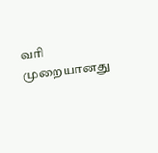வரி முறையானது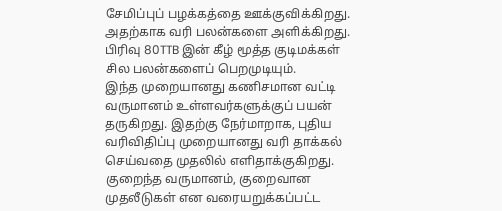சேமிப்புப் பழக்கத்தை ஊக்குவிக்கிறது. அதற்காக வரி பலன்களை அளிக்கிறது. பிரிவு 80TTB இன் கீழ் மூத்த குடிமக்கள் சில பலன்களைப் பெறமுடியும்.
இந்த முறையானது கணிசமான வட்டி வருமானம் உள்ளவர்களுக்குப் பயன் தருகிறது. இதற்கு நேர்மாறாக, புதிய வரிவிதிப்பு முறையானது வரி தாக்கல் செய்வதை முதலில் எளிதாக்குகிறது. குறைந்த வருமானம், குறைவான முதலீடுகள் என வரையறுக்கப்பட்ட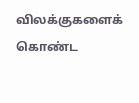விலக்குகளைக் கொண்ட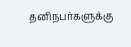தனிநபர்களுக்கு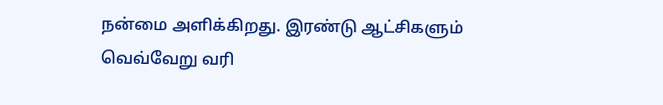நன்மை அளிக்கிறது. இரண்டு ஆட்சிகளும் வெவ்வேறு வரி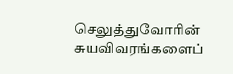செலுத்துவோரின் சுயவிவரங்களைப்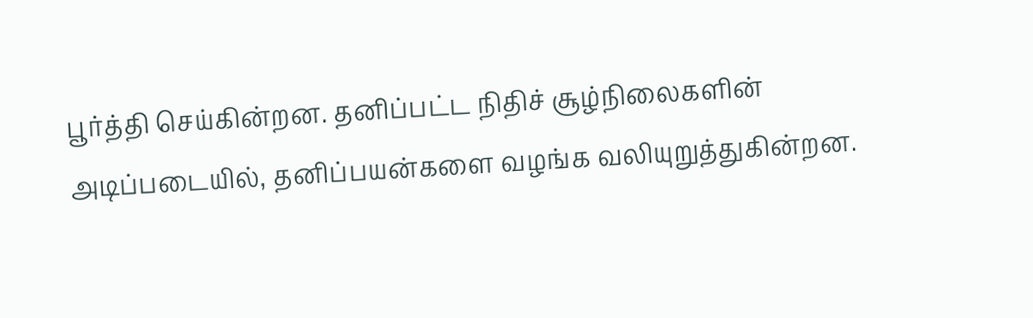பூர்த்தி செய்கின்றன. தனிப்பட்ட நிதிச் சூழ்நிலைகளின் அடிப்படையில், தனிப்பயன்களை வழங்க வலியுறுத்துகின்றன.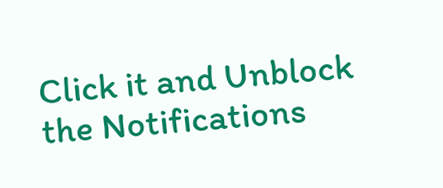Click it and Unblock the Notifications